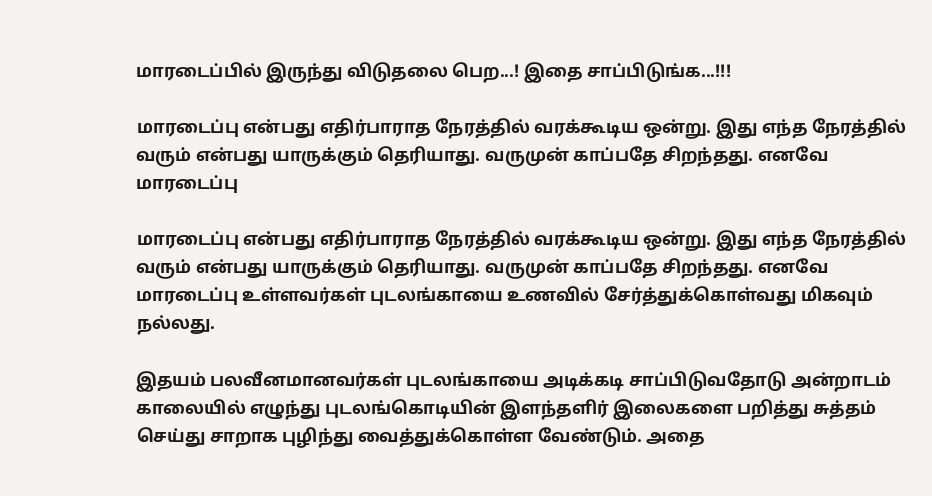மாரடைப்பில் இருந்து விடுதலை பெற...! இதை சாப்பிடுங்க...!!!

மாரடைப்பு என்பது எதிர்பாராத நேரத்தில் வரக்கூடிய ஒன்று. இது எந்த நேரத்தில் வரும் என்பது யாருக்கும் தெரியாது. வருமுன் காப்பதே சிறந்தது. எனவே மாரடைப்பு

மாரடைப்பு என்பது எதிர்பாராத நேரத்தில் வரக்கூடிய ஒன்று. இது எந்த நேரத்தில் வரும் என்பது யாருக்கும் தெரியாது. வருமுன் காப்பதே சிறந்தது. எனவே மாரடைப்பு உள்ளவர்கள் புடலங்காயை உணவில் சேர்த்துக்கொள்வது மிகவும் நல்லது.

இதயம் பலவீனமானவர்கள் புடலங்காயை அடிக்கடி சாப்பிடுவதோடு அன்றாடம் காலையில் எழுந்து புடலங்கொடியின் இளந்தளிர் இலைகளை பறித்து சுத்தம் செய்து சாறாக புழிந்து வைத்துக்கொள்ள வேண்டும். அதை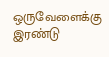ஒருவேளைக்கு இரண்டு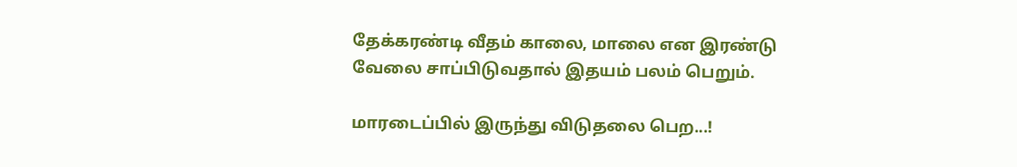தேக்கரண்டி வீதம் காலை, மாலை என இரண்டு வேலை சாப்பிடுவதால் இதயம் பலம் பெறும்.

மாரடைப்பில் இருந்து விடுதலை பெற...!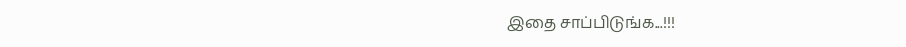இதை சாப்பிடுங்க...!!!